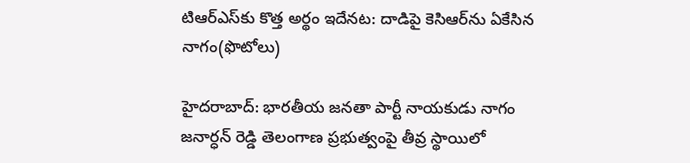టిఆర్ఎస్‌కు కొత్త అర్థం ఇదేనట: దాడిపై కెసిఆర్‌ను ఏకేసిన నాగం(ఫొటోలు)

హైదరాబాద్: భారతీయ జనతా పార్టీ నాయకుడు నాగం జనార్ధన్ రెడ్డి తెలంగాణ ప్రభుత్వంపై తీవ్ర స్థాయిలో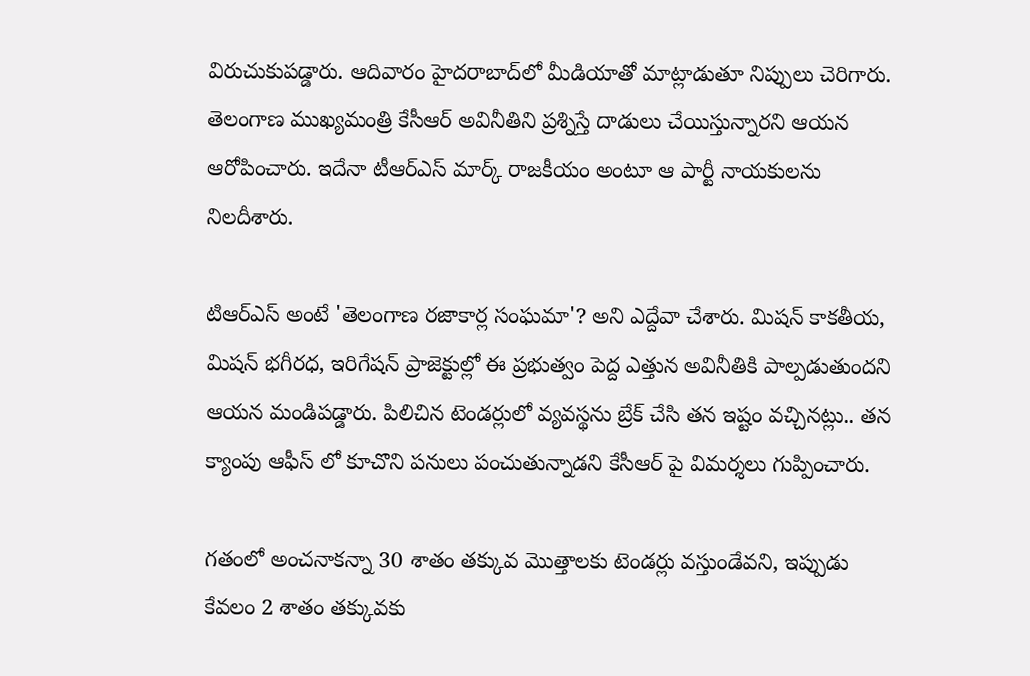విరుచుకుపడ్డారు. ఆదివారం హైదరాబాద్‌లో మీడియాతో మాట్లాడుతూ నిప్పులు చెరిగారు. తెలంగాణ ముఖ్యమంత్రి కేసీఆర్ అవినీతిని ప్రశ్నిస్తే దాడులు చేయిస్తున్నారని ఆయన ఆరోపించారు. ఇదేనా టీఆర్ఎస్ మార్క్ రాజకీయం అంటూ ఆ పార్టీ నాయకులను నిలదీశారు.

టిఆర్ఎస్ అంటే 'తెలంగాణ రజాకార్ల సంఘమా'? అని ఎద్దేవా చేశారు. మిషన్ కాకతీయ, మిషన్ భగీరధ, ఇరిగేషన్ ప్రాజెక్టుల్లో ఈ ప్రభుత్వం పెద్ద ఎత్తున అవినీతికి పాల్పడుతుందని ఆయన మండిపడ్డారు. పిలిచిన టెండర్లులో వ్యవస్థను బ్రేక్ చేసి తన ఇష్టం వచ్చినట్లు.. తన క్యాంపు ఆఫీస్ లో కూచొని పనులు పంచుతున్నాడని కేసీఆర్ పై విమర్శలు గుప్పించారు.

గతంలో అంచనాకన్నా 30 శాతం తక్కువ మొత్తాలకు టెండర్లు వస్తుండేవని, ఇప్పుడు కేవలం 2 శాతం తక్కువకు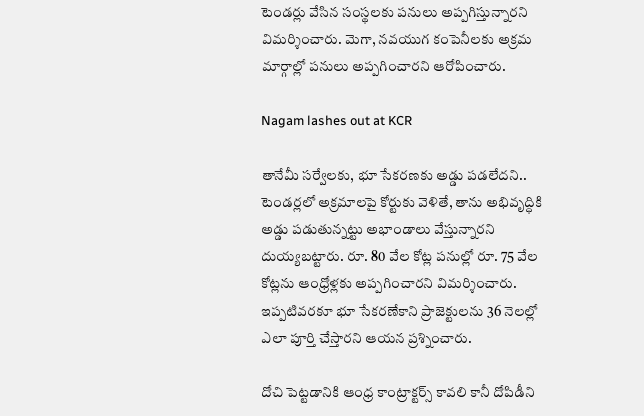టెండర్లు వేసిన సంస్థలకు పనులు అప్పగిస్తున్నారని విమర్శించారు. మెగా, నవయుగ కంపెనీలకు అక్రమ మార్గాల్లో పనులు అప్పగించారని ఆరోపించారు.

Nagam lashes out at KCR

తానేమీ సర్వేలకు, భూ సేకరణకు అడ్డు పడలేదని.. టెండర్లలో అక్రమాలపై కోర్టుకు వెళితే, తాను అభివృద్ధికి అడ్డు పడుతున్నట్టు అభాండాలు వేస్తున్నారని దుయ్యబట్టారు. రూ. 80 వేల కోట్ల పనుల్లో రూ. 75 వేల కోట్లను ఆంధ్రోళ్లకు అప్పగించారని విమర్శించారు. ఇప్పటివరకూ భూ సేకరణేకాని ప్రాజెక్టులను 36 నెలల్లో ఎలా పూర్తి చేస్తారని ఆయన ప్రశ్నించారు.

దోచి పెట్టడానికి ఆంధ్ర కాంట్రాక్టర్స్ కావలి కానీ దోపిడీని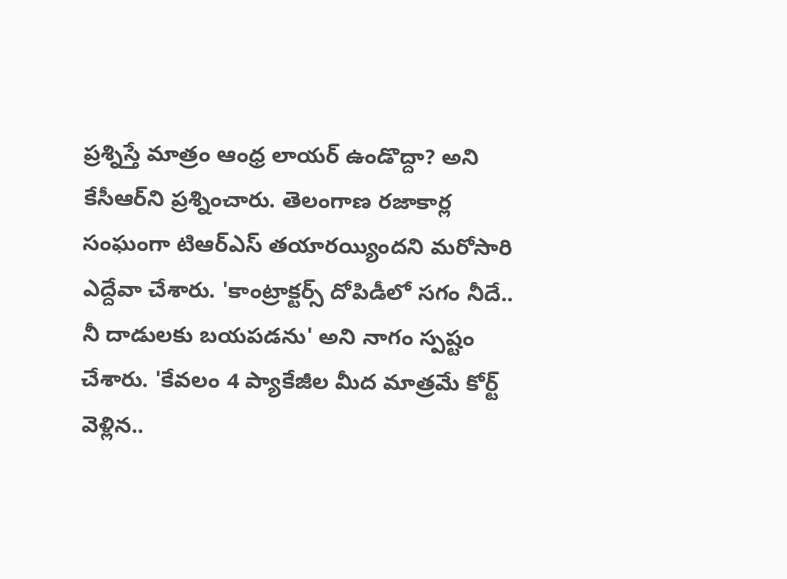ప్రశ్నిస్తే మాత్రం ఆంధ్ర లాయర్ ఉండొద్దా? అని కేసీఆర్‌ని ప్రశ్నించారు. తెలంగాణ రజాకార్ల సంఘంగా టిఆర్ఎస్ తయారయ్యిందని మరోసారి ఎద్దేవా చేశారు. 'కాంట్రాక్టర్స్ దోపిడీ‌లో సగం నీదే.. నీ దాడులకు బయపడను' అని నాగం స్పష్టం చేశారు. 'కేవలం 4 ప్యాకేజీల మీద మాత్రమే కోర్ట్ వెళ్లిన..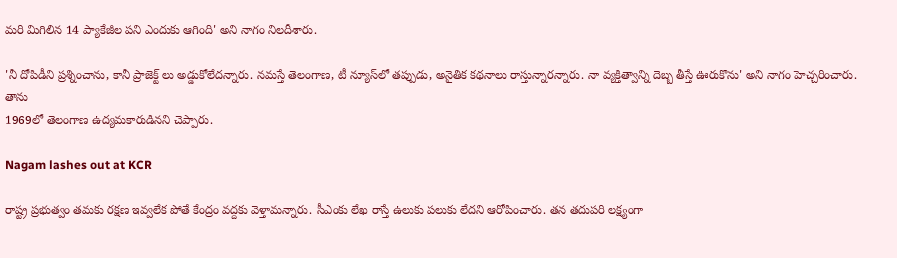మరి మిగిలిన 14 ప్యాకేజీల పని ఎందుకు ఆగింది' అని నాగం నిలదీశారు.

'నీ దోపిడీని ప్రశ్నించాను, కానీ ప్రాజెక్ట్ లు అడ్డుకోలేదన్నారు. నమస్తే తెలంగాణ, టీ న్యూస్‌లో తప్పుడు, అనైతిక కథనాలు రాస్తున్నారన్నారు. నా వ్యక్తిత్వాన్ని దెబ్బ తీస్తే ఊరుకొను' అని నాగం హెచ్చరించారు. తాను
1969లో తెలంగాణ ఉద్యమకారుడినని చెప్పారు.

Nagam lashes out at KCR

రాష్ట్ర ప్రభుత్వం తమకు రక్షణ ఇవ్వలేక పోతే కేంద్రం వద్దకు వెళ్తామన్నారు. సీఎంకు లేఖ రాస్తే ఉలుకు పలుకు లేదని ఆరోపించారు. తన తదుపరి లక్ష్యంగా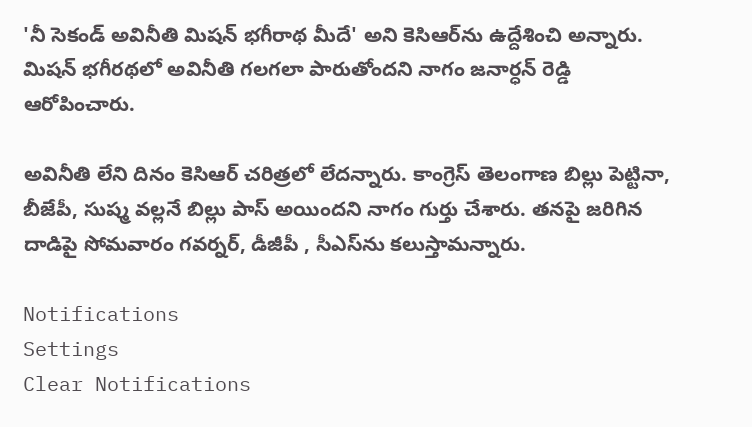'నీ సెకండ్ అవినీతి మిషన్ భగీరాథ మీదే' అని కెసిఆర్‌ను ఉద్దేశించి అన్నారు. మిషన్ భగీరథలో అవినీతి గలగలా పారుతోందని నాగం జనార్ధన్ రెడ్డి ఆరోపించారు.

అవినీతి లేని దినం కెసిఆర్ చరిత్రలో లేదన్నారు. కాంగ్రెస్ తెలంగాణ బిల్లు పెట్టినా, బీజేపీ, సుష్మ వల్లనే బిల్లు పాస్ అయిందని నాగం గుర్తు చేశారు. తనపై జరిగిన దాడిపై సోమవారం గవర్నర్, డీజీపీ , సీఎస్‌ను కలుస్తామన్నారు.

Notifications
Settings
Clear Notifications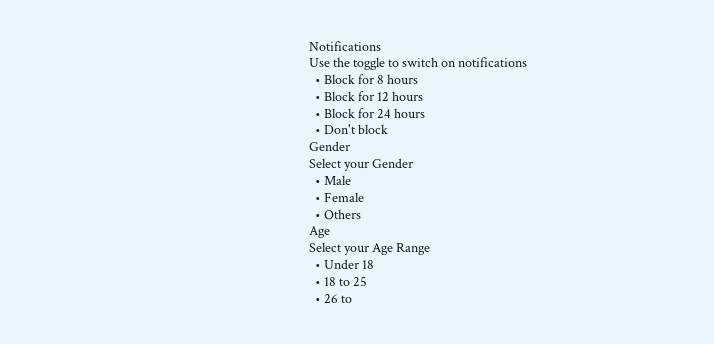Notifications
Use the toggle to switch on notifications
  • Block for 8 hours
  • Block for 12 hours
  • Block for 24 hours
  • Don't block
Gender
Select your Gender
  • Male
  • Female
  • Others
Age
Select your Age Range
  • Under 18
  • 18 to 25
  • 26 to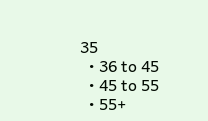35
  • 36 to 45
  • 45 to 55
  • 55+